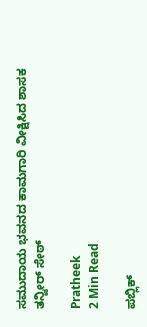ಸಮುದಾಯ ಭವನದ ಕಾಮಗಾರಿ ವೀಕ್ಷಿಸಿದ ಶಾಸಕ ತನ್ವೀರ್ ಸೇಠ್

Pratheek
2 Min Read

ಪಬ್ಲಿಕ್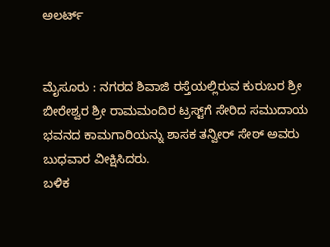ಅಲರ್ಟ್


ಮೈಸೂರು : ನಗರದ ಶಿವಾಜಿ ರಸ್ತೆಯಲ್ಲಿರುವ ಕುರುಬರ ಶ್ರೀ ಬೀರೇಶ್ವರ ಶ್ರೀ ರಾಮಮಂದಿರ ಟ್ರಸ್ಟ್‌ಗೆ ಸೇರಿದ ಸಮುದಾಯ ಭವನದ ಕಾಮಗಾರಿಯನ್ನು ಶಾಸಕ ತನ್ವೀರ್ ಸೇಠ್ ಅವರು ಬುಧವಾರ ವೀಕ್ಷಿಸಿದರು.
ಬಳಿಕ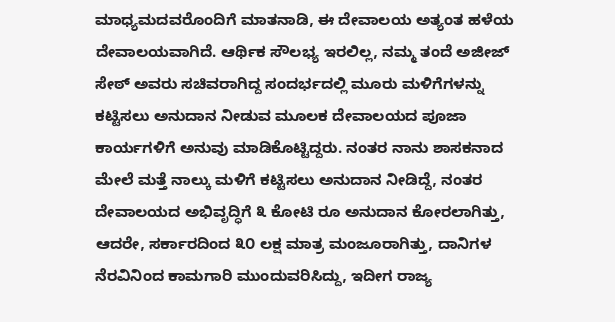ಮಾಧ್ಯಮದವರೊಂದಿಗೆ ಮಾತನಾಡಿ, ಈ ದೇವಾಲಯ ಅತ್ಯಂತ ಹಳೆಯ ದೇವಾಲಯವಾಗಿದೆ. ಆರ್ಥಿಕ ಸೌಲಭ್ಯ ಇರಲಿಲ್ಲ, ನಮ್ಮ ತಂದೆ ಅಜೀಜ್ ಸೇಠ್ ಅವರು ಸಚಿವರಾಗಿದ್ದ ಸಂದರ್ಭದಲ್ಲಿ ಮೂರು ಮಳಿಗೆಗಳನ್ನು ಕಟ್ಟಿಸಲು ಅನುದಾನ ನೀಡುವ ಮೂಲಕ ದೇವಾಲಯದ ಪೂಜಾ ಕಾರ್ಯಗಳಿಗೆ ಅನುವು ಮಾಡಿಕೊಟ್ಟಿದ್ದರು. ನಂತರ ನಾನು ಶಾಸಕನಾದ ಮೇಲೆ ಮತ್ತೆ ನಾಲ್ಕು ಮಳಿಗೆ ಕಟ್ಟಿಸಲು ಅನುದಾನ ನೀಡಿದ್ದೆ, ನಂತರ ದೇವಾಲಯದ ಅಭಿವೃದ್ಧಿಗೆ ೩ ಕೋಟಿ ರೂ ಅನುದಾನ ಕೋರಲಾಗಿತ್ತು, ಆದರೇ, ಸರ್ಕಾರದಿಂದ ೩೦ ಲಕ್ಷ ಮಾತ್ರ ಮಂಜೂರಾಗಿತ್ತು, ದಾನಿಗಳ ನೆರವಿನಿಂದ ಕಾಮಗಾರಿ ಮುಂದುವರಿಸಿದ್ದು, ಇದೀಗ ರಾಜ್ಯ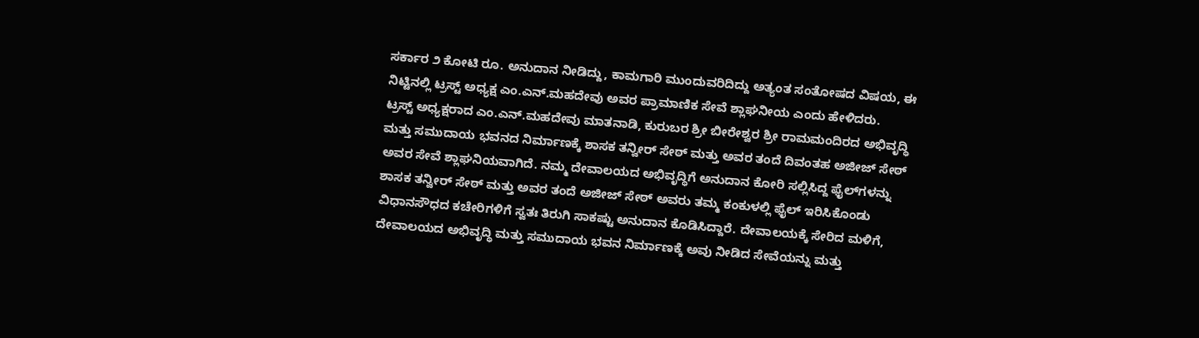ಸರ್ಕಾರ ೨ ಕೋಟಿ ರೂ. ಅನುದಾನ ನೀಡಿದ್ದು, ಕಾಮಗಾರಿ ಮುಂದುವರಿದಿದ್ದು ಅತ್ಯಂತ ಸಂತೋಷದ ವಿಷಯ, ಈ ನಿಟ್ಟಿನಲ್ಲಿ ಟ್ರಸ್ಟ್ ಅಧ್ಯಕ್ಷ ಎಂ.ಎನ್.ಮಹದೇವು ಅವರ ಪ್ರಾಮಾಣಿಕ ಸೇವೆ ಶ್ಲಾಘನೀಯ ಎಂದು ಹೇಳಿದರು.
ಟ್ರಸ್ಟ್ ಅಧ್ಯಕ್ಷರಾದ ಎಂ.ಎನ್.ಮಹದೇವು ಮಾತನಾಡಿ, ಕುರುಬರ ಶ್ರೀ ಬೀರೇಶ್ವರ ಶ್ರೀ ರಾಮಮಂದಿರದ ಅಭಿವೃದ್ಧಿ ಮತ್ತು ಸಮುದಾಯ ಭವನದ ನಿರ್ಮಾಣಕ್ಕೆ ಶಾಸಕ ತನ್ವೀರ್ ಸೇಠ್ ಮತ್ತು ಅವರ ತಂದೆ ದಿವಂತಹ ಅಜೀಜ್ ಸೇಠ್ ಅವರ ಸೇವೆ ಶ್ಲಾಘನಿಯವಾಗಿದೆ. ನಮ್ಮ ದೇವಾಲಯದ ಅಭಿವೃದ್ಧಿಗೆ ಅನುದಾನ ಕೋರಿ ಸಲ್ಲಿಸಿದ್ದ ಫೈಲ್‌ಗಳನ್ನು ಶಾಸಕ ತನ್ವೀರ್ ಸೇಠ್ ಮತ್ತು ಅವರ ತಂದೆ ಅಜೀಜ್ ಸೇಠ್ ಅವರು ತಮ್ಮ ಕಂಕುಳಲ್ಲಿ ಫೈಲ್ ಇರಿಸಿಕೊಂಡು ವಿಧಾನಸೌಧದ ಕಚೇರಿಗಳಿಗೆ ಸ್ವತಃ ತಿರುಗಿ ಸಾಕಷ್ಟು ಅನುದಾನ ಕೊಡಿಸಿದ್ದಾರೆ. ದೇವಾಲಯಕ್ಕೆ ಸೇರಿದ ಮಳಿಗೆ, ದೇವಾಲಯದ ಅಭಿವೃದ್ಧಿ ಮತ್ತು ಸಮುದಾಯ ಭವನ ನಿರ್ಮಾಣಕ್ಕೆ ಅವು ನೀಡಿದ ಸೇವೆಯನ್ನು ಮತ್ತು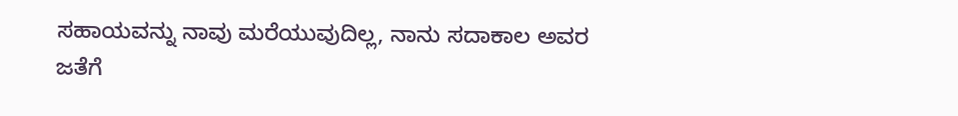ಸಹಾಯವನ್ನು ನಾವು ಮರೆಯುವುದಿಲ್ಲ, ನಾನು ಸದಾಕಾಲ ಅವರ ಜತೆಗೆ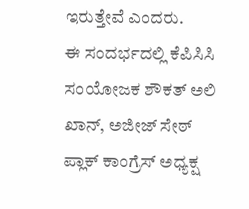ಇರುತ್ತೇವೆ ಎಂದರು.
ಈ ಸಂದರ್ಭದಲ್ಲಿ ಕೆಪಿಸಿಸಿ ಸಂಯೋಜಕ ಶೌಕತ್ ಅಲಿ ಖಾನ್, ಅಜೀಜ್ ಸೇಠ್ ಪ್ಲಾಕ್ ಕಾಂಗ್ರೆಸ್ ಅಧ್ಯಕ್ಷ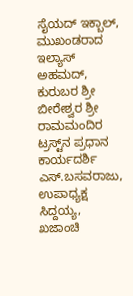ಸೈಯದ್ ಇಕ್ಬಾಲ್, ಮುಖಂಡರಾದ ಇಲ್ಯಾಸ್ ಅಹಮದ್, ಕುರುಬರ ಶ್ರೀ ಬೀರೇಶ್ವರ ಶ್ರೀ ರಾಮಮಂದಿರ ಟ್ರಸ್ಟ್‌ನ ಪ್ರಧಾನ ಕಾರ್ಯದರ್ಶಿ ಎಸ್.ಬಸವರಾಜು, ಉಪಾಧ್ಯಕ್ಷ ಸಿದ್ದಯ್ಯ, ಖಜಾಂಚಿ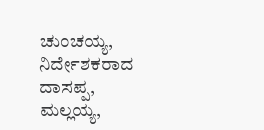ಚುಂಚಯ್ಯ, ನಿರ್ದೇಶಕರಾದ ದಾಸಪ್ಪ, ಮಲ್ಲಯ್ಯ,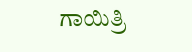ಗಾಯಿತ್ರಿ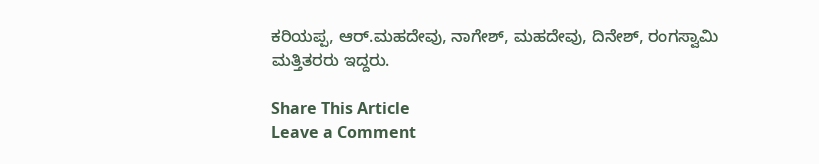ಕರಿಯಪ್ಪ, ಆರ್.ಮಹದೇವು, ನಾಗೇಶ್, ಮಹದೇವು, ದಿನೇಶ್, ರಂಗಸ್ವಾಮಿ ಮತ್ತಿತರರು ಇದ್ದರು.

Share This Article
Leave a Comment